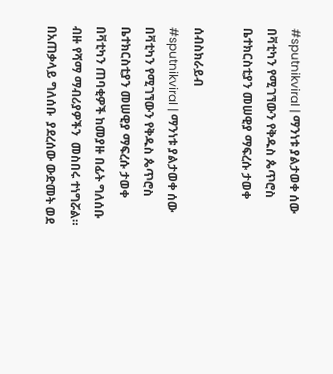#sputnikviral | ማንነቱ ያልታወቀ ሰው በቫቲካን የሚገኘውን የቅዱስ ጴጥሮስ ቤተክርስቲያን መሠዊያ ማፍረሱ ታወቀ

ሰብስክራይብ
#sputnikviral | ማንነቱ ያልታወቀ ሰው በቫቲካን የሚገኘውን የቅዱስ ጴጥሮስ ቤተክርስቲያን መሠዊያ ማፍረሱ ታወቀ በቫቲካን ጠባቂዎች ከመያዙ በፊት ግለሰቡ  ብዙ የሻማ ማብሪያዎችን  መስበሩ ተነግሯል። በአጠቃላይ ግለሰቡ  ያደረሰው ውድመት ወደ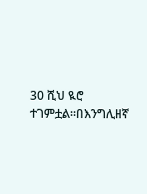30 ሺህ ዪሮ ተገምቷል።በእንግሊዘኛ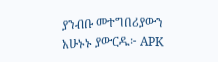ያንብቡ መተግበሪያውን አሁኑኑ ያውርዱ፦ APK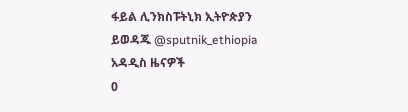ፋይል ሊንክስፑትኒክ ኢትዮጵያን ይወዳጁ @sputnik_ethiopia
አዳዲስ ዜናዎች
0